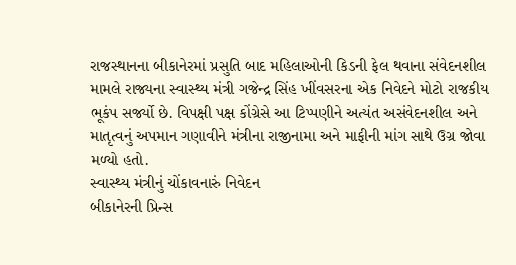રાજસ્થાનના બીકાનેરમાં પ્રસુતિ બાદ મહિલાઓની કિડની ફેલ થવાના સંવેદનશીલ મામલે રાજ્યના સ્વાસ્થ્ય મંત્રી ગજેન્દ્ર સિંહ ખીંવસરના એક નિવેદને મોટો રાજકીય ભૂકંપ સર્જ્યો છે. વિપક્ષી પક્ષ કોંગ્રેસે આ ટિપ્પણીને અત્યંત અસંવેદનશીલ અને માતૃત્વનું અપમાન ગણાવીને મંત્રીના રાજીનામા અને માફીની માંગ સાથે ઉગ્ર જોવા મળ્યો હતો.
સ્વાસ્થ્ય મંત્રીનું ચોંકાવનારું નિવેદન
બીકાનેરની પ્રિન્સ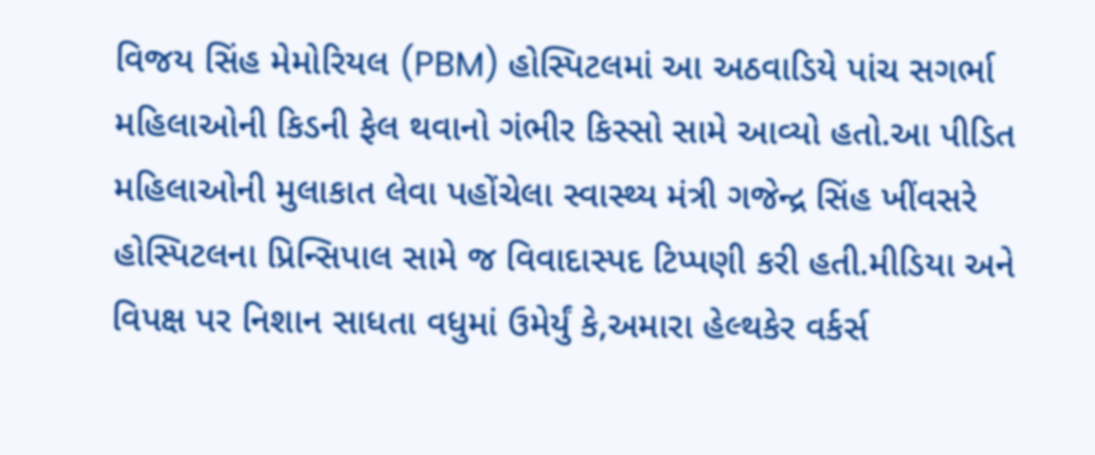વિજય સિંહ મેમોરિયલ (PBM) હોસ્પિટલમાં આ અઠવાડિયે પાંચ સગર્ભા મહિલાઓની કિડની ફેલ થવાનો ગંભીર કિસ્સો સામે આવ્યો હતો.આ પીડિત મહિલાઓની મુલાકાત લેવા પહોંચેલા સ્વાસ્થ્ય મંત્રી ગજેન્દ્ર સિંહ ખીંવસરે હોસ્પિટલના પ્રિન્સિપાલ સામે જ વિવાદાસ્પદ ટિપ્પણી કરી હતી.મીડિયા અને વિપક્ષ પર નિશાન સાધતા વધુમાં ઉમેર્યું કે,અમારા હેલ્થકેર વર્કર્સ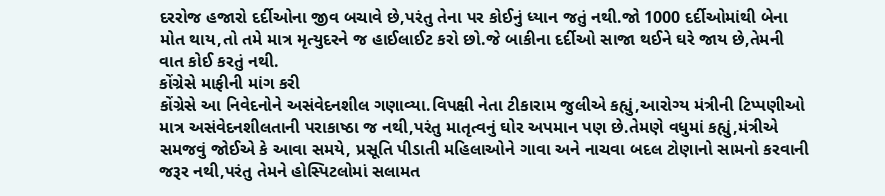દરરોજ હજારો દર્દીઓના જીવ બચાવે છે,પરંતુ તેના પર કોઈનું ધ્યાન જતું નથી.જો 1000 દર્દીઓમાંથી બેના મોત થાય,તો તમે માત્ર મૃત્યુદરને જ હાઈલાઈટ કરો છો.જે બાકીના દર્દીઓ સાજા થઈને ઘરે જાય છે,તેમની વાત કોઈ કરતું નથી.
કોંગ્રેસે માફીની માંગ કરી
કોંગ્રેસે આ નિવેદનોને અસંવેદનશીલ ગણાવ્યા.વિપક્ષી નેતા ટીકારામ જુલીએ કહ્યું,આરોગ્ય મંત્રીની ટિપ્પણીઓ માત્ર અસંવેદનશીલતાની પરાકાષ્ઠા જ નથી,પરંતુ માતૃત્વનું ઘોર અપમાન પણ છે.તેમણે વધુમાં કહ્યું,મંત્રીએ સમજવું જોઈએ કે આવા સમયે, પ્રસૂતિ પીડાતી મહિલાઓને ગાવા અને નાચવા બદલ ટોણાનો સામનો કરવાની જરૂર નથી,પરંતુ તેમને હોસ્પિટલોમાં સલામત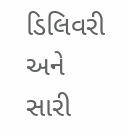ડિલિવરી અને સારી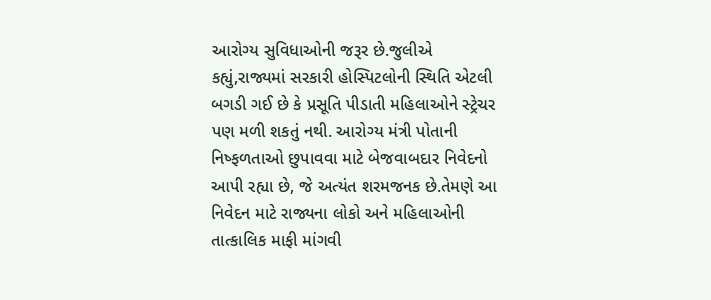આરોગ્ય સુવિધાઓની જરૂર છે.જુલીએ કહ્યું,રાજ્યમાં સરકારી હોસ્પિટલોની સ્થિતિ એટલી બગડી ગઈ છે કે પ્રસૂતિ પીડાતી મહિલાઓને સ્ટ્રેચર પણ મળી શકતું નથી. આરોગ્ય મંત્રી પોતાની નિષ્ફળતાઓ છુપાવવા માટે બેજવાબદાર નિવેદનો આપી રહ્યા છે, જે અત્યંત શરમજનક છે.તેમણે આ નિવેદન માટે રાજ્યના લોકો અને મહિલાઓની તાત્કાલિક માફી માંગવી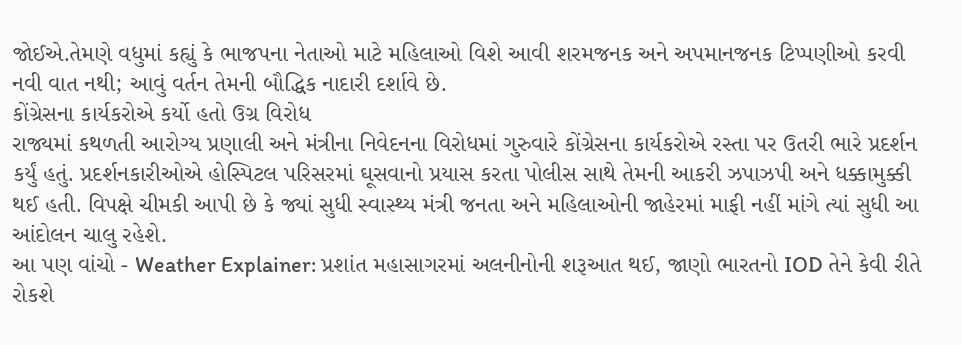જોઈએ.તેમણે વધુમાં કહ્યું કે ભાજપના નેતાઓ માટે મહિલાઓ વિશે આવી શરમજનક અને અપમાનજનક ટિપ્પણીઓ કરવી નવી વાત નથી; આવું વર્તન તેમની બૌદ્ધિક નાદારી દર્શાવે છે.
કોંગ્રેસના કાર્યકરોએ કર્યો હતો ઉગ્ર વિરોધ
રાજ્યમાં કથળતી આરોગ્ય પ્રણાલી અને મંત્રીના નિવેદનના વિરોધમાં ગુરુવારે કોંગ્રેસના કાર્યકરોએ રસ્તા પર ઉતરી ભારે પ્રદર્શન કર્યું હતું. પ્રદર્શનકારીઓએ હોસ્પિટલ પરિસરમાં ઘૂસવાનો પ્રયાસ કરતા પોલીસ સાથે તેમની આકરી ઝપાઝપી અને ધક્કામુક્કી થઈ હતી. વિપક્ષે ચીમકી આપી છે કે જ્યાં સુધી સ્વાસ્થ્ય મંત્રી જનતા અને મહિલાઓની જાહેરમાં માફી નહીં માંગે ત્યાં સુધી આ આંદોલન ચાલુ રહેશે.
આ પણ વાંચો - Weather Explainer: પ્રશાંત મહાસાગરમાં અલનીનોની શરૂઆત થઈ, જાણો ભારતનો IOD તેને કેવી રીતે રોકશે